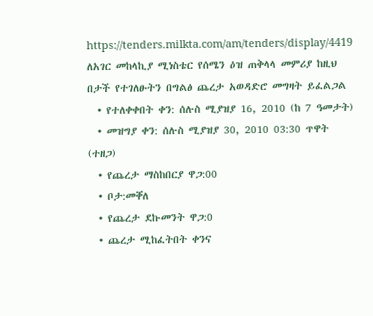https://tenders.milkta.com/am/tenders/display/4419
ለአገር መከላኪያ ሚነስቴር የሰሜን ዕዝ ጠቅላላ መምሪያ ከዚህ በታች የተገለፁትን በግልፅ ጨረታ አወዳድሮ መግዛት ይፈልጋል
  • የተለቀቀበት ቀን: ሰሉስ ሚያዝያ 16, 2010 (ከ 7 ዓመታት)
  • መዝግያ ቀን: ሰሉስ ሚያዝያ 30, 2010 03:30 ጥዋት (ተዘጋ)
  • የጨረታ ማስከበርያ ዋጋ:00
  • ቦታ:መቐለ
  • የጨረታ ደኩመንት ዋጋ:0
  • ጨረታ ሚከፈትበት ቀንና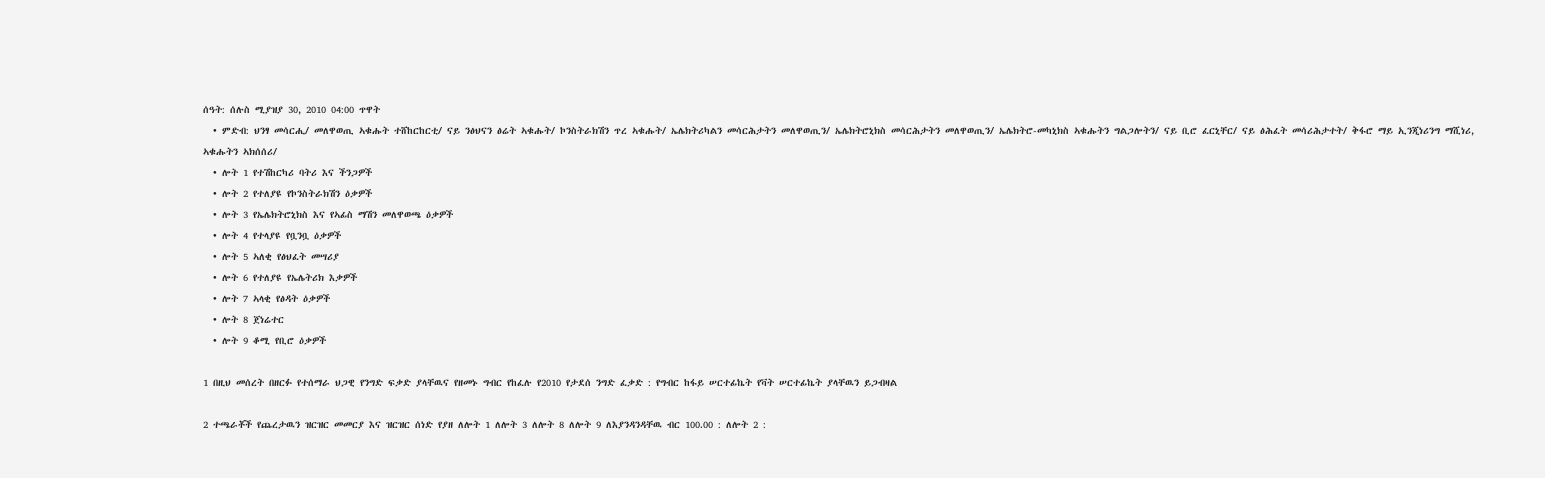ሰዓት: ሰሉስ ሚያዝያ 30, 2010 04:00 ጥዋት
  • ምድብ: ህንፃ መሳርሒ/ መለዋወጢ ኣቁሑት ተሸከርከርቲ/ ናይ ንፅህናን ፅሬት ኣቁሑት/ ኮንስትራክሽን ጥረ ኣቁሑት/ ኤሌክትሪካልን መሳርሕታትን መለዋወጢን/ ኤሌክትሮኒክስ መሳርሕታትን መለዋወጢን/ ኤሌክትሮ-መካኒክስ ኣቁሑትን ግልጋሎትን/ ናይ ቢሮ ፈርኒቸር/ ናይ ፅሕፈት መሳሪሕታተት/ ቅፋሮ ማይ ኢንጂነሪንግ ማሺነሪ, ኣቁሑትን ኣክሰሰሪ/
  • ሎት 1 የተሽከርካሪ ባትሪ እና ችንጋዎች
  • ሎት 2 የተለያዩ የኮንስትራክሽን ዕቃዎች
  • ሎት 3 የኤሌክትሮኒክስ እና የኣፊስ ማሽን መለዋወጫ ዕቃዎች
  • ሎት 4 የተላያዩ የቧንቧ ዕቃዎች
  • ሎት 5 ኣለቂ የፅህፈት መሣሪያ
  • ሎት 6 የተለያዩ የኤሌትሪክ እቃዎች
  • ሎት 7 ኣላቂ የፅዳት ዕቃዎች
  • ሎት 8 ጀነሬተር
  • ሎት 9 ቆሚ የቢሮ ዕቃዎች

1 በዚህ መሰረት በዘርፉ የተሰማራ ህጋዊ የንግድ ፍቃድ ያላቸዉና የዘመኑ ግብር የከፈሉ የ2010 የታደሰ ንግድ ፈቃድ : የግብር ከፋይ ሠርተፊኬት የቫት ሠርተፊኬት ያላቸዉን ይጋብዛል

2 ተጫራቾች የጨረታዉን ዝርዝር መመርያ እና ዝርዝር ሰነድ የያዘ ለሎት 1 ለሎት 3 ለሎት 8 ለሎት 9 ለእያንዳንዳቸዉ ብር 100.00 : ለሎት 2 :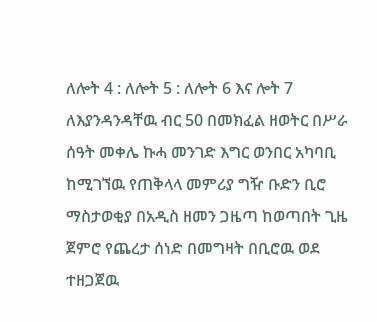ለሎት 4 : ለሎት 5 : ለሎት 6 እና ሎት 7 ለእያንዳንዳቸዉ ብር 50 በመክፈል ዘወትር በሥራ ሰዓት መቀሌ ኩሓ መንገድ እግር ወንበር አካባቢ ከሚገኘዉ የጠቅላላ መምሪያ ግዥ ቡድን ቢሮ ማስታወቂያ በአዲስ ዘመን ጋዜጣ ከወጣበት ጊዜ ጀምሮ የጨረታ ሰነድ በመግዛት በቢሮዉ ወደ ተዘጋጀዉ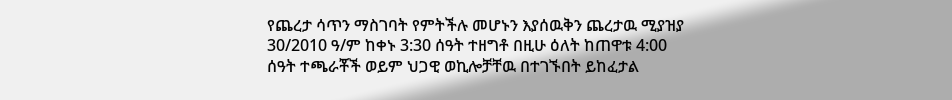የጨረታ ሳጥን ማስገባት የምትችሉ መሆኑን እያሰዉቅን ጨረታዉ ሚያዝያ 30/2010 ዓ/ም ከቀኑ 3:30 ሰዓት ተዘግቶ በዚሁ ዕለት ከጠዋቱ 4:00 ሰዓት ተጫራቾች ወይም ህጋዊ ወኪሎቻቸዉ በተገኙበት ይከፈታል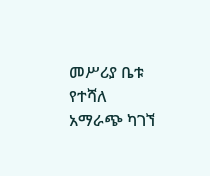መሥሪያ ቤቱ የተሻለ አማራጭ ካገኘ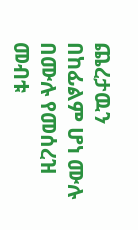ጨረታዉን በከፊልም ሆነ ሙሉ በሙሉ የመሰረዝ መብቱ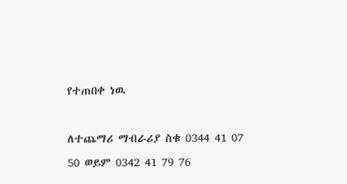የተጠበቀ ነዉ

ለተጨማሪ ማብራሪያ ስቁ 0344 41 07 50 ወይም 0342 41 79 76